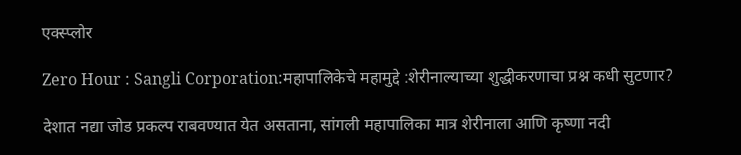एक्स्प्लोर

Zero Hour : Sangli Corporation:महापालिकेचे महामुद्दे :शेरीनाल्याच्या शुद्धीकरणाचा प्रश्न कधी सुटणार?

देशात नद्या जोड प्रकल्प राबवण्यात येत असताना, सांगली महापालिका मात्र शेरीनाला आणि कृष्णा नदी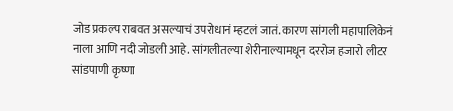जोड प्रकल्प राबवत असल्याचं उपरोधानं म्हटलं जातं. कारण सांगली महापालिकेनं नाला आणि नदी जोडली आहे. सांगलीतल्या शेरीनाल्यामधून दररोज हजारो लीटर सांडपाणी कृष्णा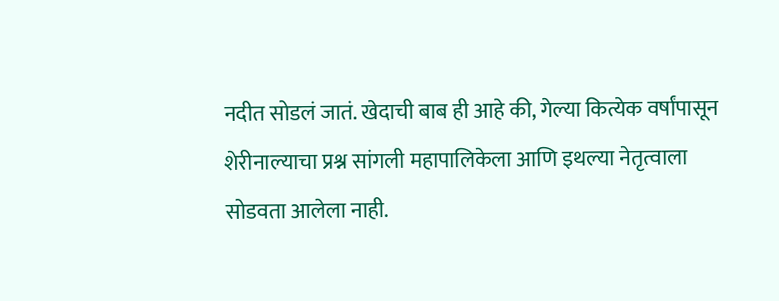नदीत सोडलं जातं. खेदाची बाब ही आहे की, गेल्या कित्येक वर्षांपासून शेरीनाल्याचा प्रश्न सांगली महापालिकेला आणि इथल्या नेतृत्वाला सोडवता आलेला नाही.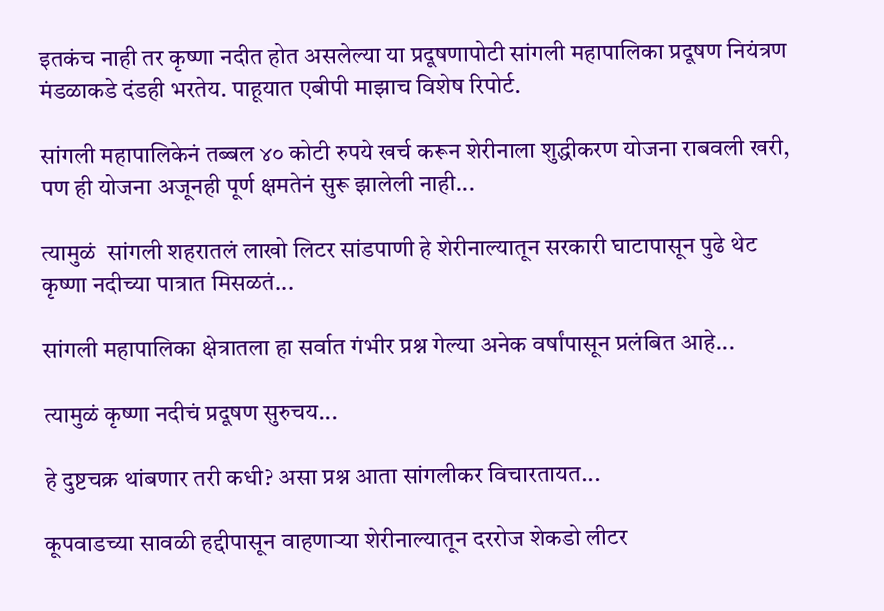इतकंच नाही तर कृष्णा नदीत होत असलेल्या या प्रदूषणापोटी सांगली महापालिका प्रदूषण नियंत्रण मंडळाकडे दंडही भरतेय. पाहूयात एबीपी माझाच विशेष रिपोर्ट.

सांगली महापालिकेनं तब्बल ४० कोटी रुपये खर्च करून शेरीनाला शुद्धीकरण योजना राबवली खरी, पण ही योजना अजूनही पूर्ण क्षमतेनं सुरू झालेली नाही...

त्यामुळं  सांगली शहरातलं लाखो लिटर सांडपाणी हे शेरीनाल्यातून सरकारी घाटापासून पुढे थेट कृष्णा नदीच्या पात्रात मिसळतं...

सांगली महापालिका क्षेत्रातला हा सर्वात गंभीर प्रश्न गेल्या अनेक वर्षांपासून प्रलंबित आहे...

त्यामुळं कृष्णा नदीचं प्रदूषण सुरुचय...

हे दुष्टचक्र थांबणार तरी कधी? असा प्रश्न आता सांगलीकर विचारतायत...

कूपवाडच्या सावळी हद्दीपासून वाहणाऱ्या शेरीनाल्यातून दररोज शेकडो लीटर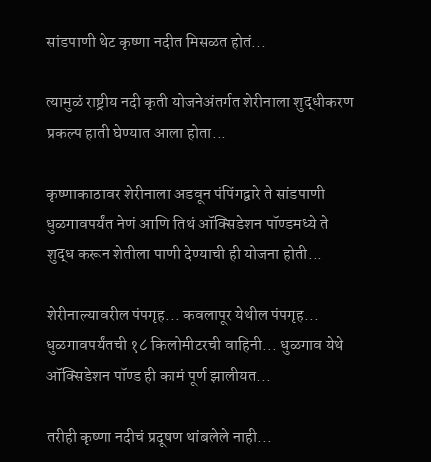सांडपाणी थेट कृष्णा नदीत मिसळत होतं...

त्यामुळं राष्ट्रीय नदी कृती योजनेअंतर्गत शेरीनाला शुद्धीकरण प्रकल्प हाती घेण्यात आला होता...

कृष्णाकाठावर शेरीनाला अडवून पंपिंगद्वारे ते सांडपाणी धुळगावपर्यंत नेणं आणि तिथं ऑक्सिडेशन पॉण्डमध्ये ते शुद्ध करून शेतीला पाणी देण्याची ही योजना होती...

शेरीनाल्यावरील पंपगृह... कवलापूर येथील पंपगृह... धुळगावपर्यंतची १८ किलोमीटरची वाहिनी... धुळगाव येथे ऑक्सिडेशन पॉण्ड ही कामं पूर्ण झालीयत...

तरीही कृष्णा नदीचं प्रदूषण थांबलेले नाही...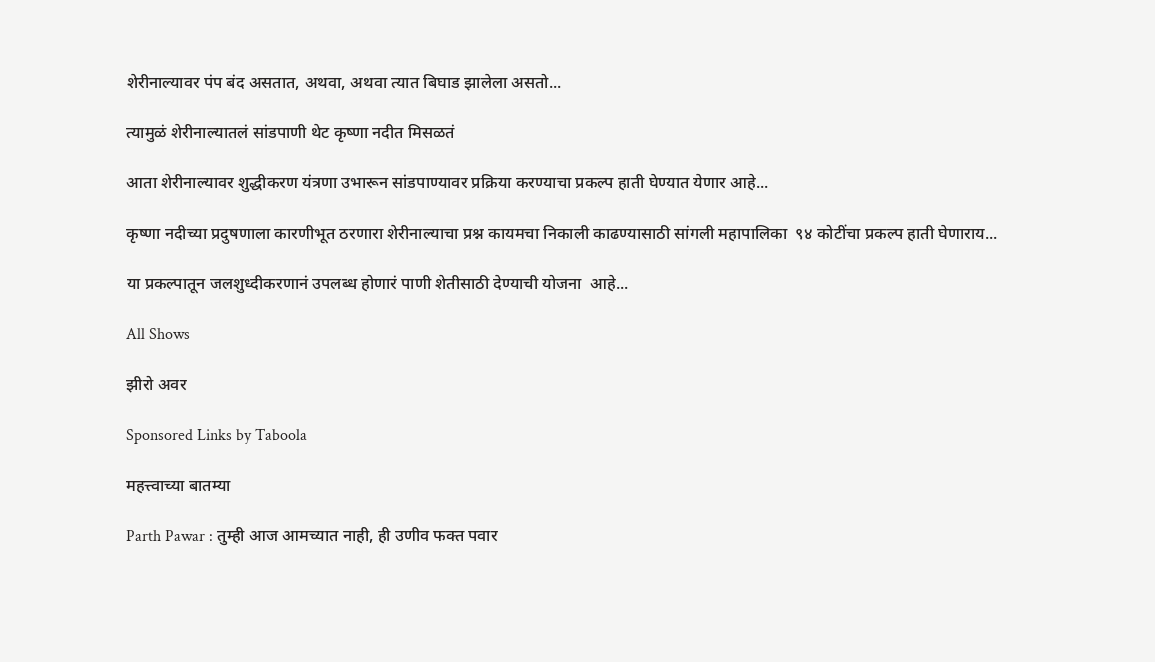शेरीनाल्यावर पंप बंद असतात, अथवा, अथवा त्यात बिघाड झालेला असतो...

त्यामुळं शेरीनाल्यातलं सांडपाणी थेट कृष्णा नदीत मिसळतं

आता शेरीनाल्यावर शुद्धीकरण यंत्रणा उभारून सांडपाण्यावर प्रक्रिया करण्याचा प्रकल्प हाती घेण्यात येणार आहे...

कृष्णा नदीच्या प्रदुषणाला कारणीभूत ठरणारा शेरीनाल्याचा प्रश्न कायमचा निकाली काढण्यासाठी सांगली महापालिका  ९४ कोटींचा प्रकल्प हाती घेणाराय...

या प्रकल्पातून जलशुध्दीकरणानं उपलब्ध होणारं पाणी शेतीसाठी देण्याची योजना  आहे...

All Shows

झीरो अवर

Sponsored Links by Taboola

महत्त्वाच्या बातम्या

Parth Pawar : तुम्ही आज आमच्यात नाही, ही उणीव फक्त पवार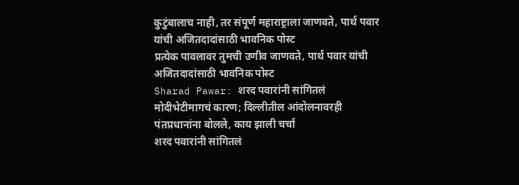कुटुंबालाच नाही, तर संपूर्ण महाराष्ट्राला जाणवते, पार्थ पवार यांची अजितदादांसाठी भावनिक पोस्ट
प्रत्येक पावलावर तुमची उणीव जाणवते, पार्थ पवार यांची अजितदादांसाठी भावनिक पोस्ट
Sharad Pawar: शरद पवारांनी सांगितलं मोदीभेटीमागचं कारण; दिल्लीतील आंदोलनावरही पंतप्रधानांना बोलले, काय झाली चर्चा
शरद पवारांनी सांगितलं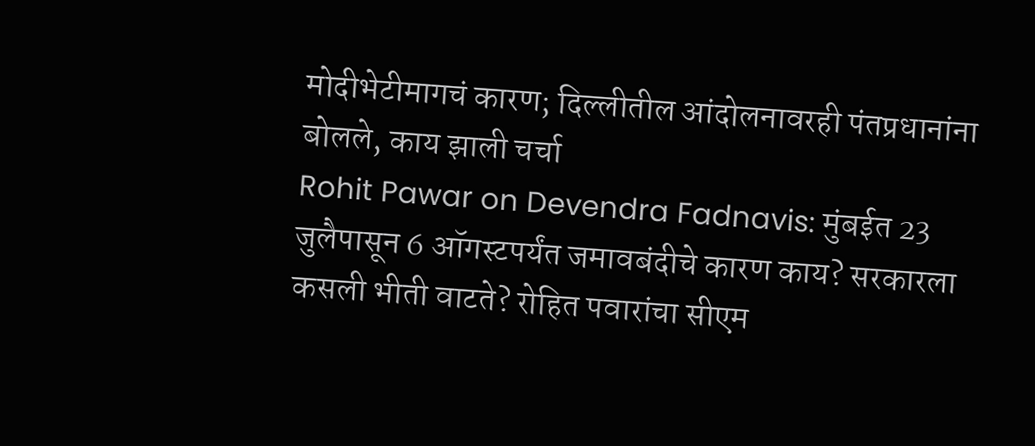मोदीभेटीमागचं कारण; दिल्लीतील आंदोलनावरही पंतप्रधानांना बोलले, काय झाली चर्चा
Rohit Pawar on Devendra Fadnavis: मुंबईत 23 जुलैपासून 6 ऑगस्टपर्यंत जमावबंदीचे कारण काय? सरकारला कसली भीती वाटते? रोहित पवारांचा सीएम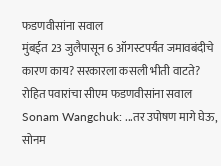फडणवीसांना सवाल
मुंबईत 23 जुलैपासून 6 ऑगस्टपर्यंत जमावबंदीचे कारण काय? सरकारला कसली भीती वाटते? रोहित पवारांचा सीएम फडणवीसांना सवाल
Sonam Wangchuk: ...तर उपोषण मागे घेऊ, सोनम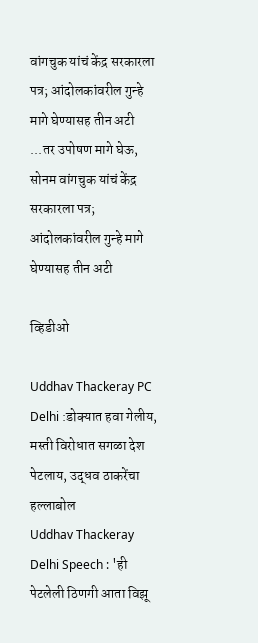वांगचुक यांचं केंद्र सरकारला पत्र; आंदोलकांवरील गुन्हे मागे घेण्यासह तीन अटी
...तर उपोषण मागे घेऊ, सोनम वांगचुक यांचं केंद्र सरकारला पत्र; आंदोलकांवरील गुन्हे मागे घेण्यासह तीन अटी

व्हिडीओ

Uddhav Thackeray PC Delhi :डोक्यात हवा गेलीय, मस्ती विरोधात सगळा देश पेटलाय, उद्धव ठाकरेंचा हल्लाबोल
Uddhav Thackeray Delhi Speech : 'ही पेटलेली ठिणगी आता विझू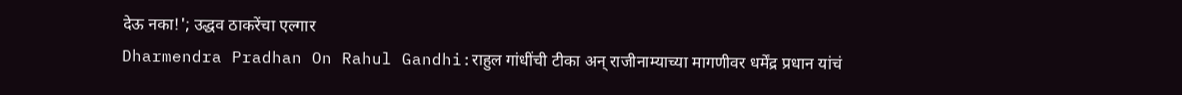देऊ नका!'; उद्धव ठाकरेंचा एल्गार
Dharmendra Pradhan On Rahul Gandhi:राहुल गांधींची टीका अन् राजीनाम्याच्या मागणीवर धर्मेंद्र प्रधान यांचं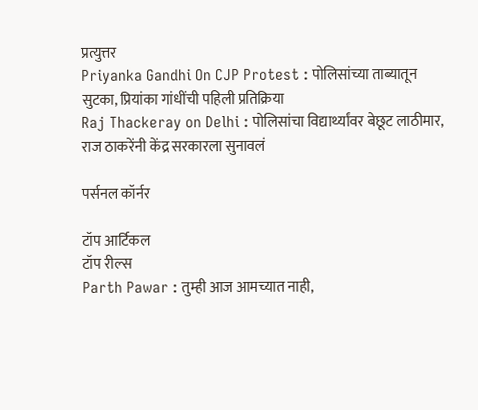प्रत्युत्तर
Priyanka Gandhi On CJP Protest : पोलिसांच्या ताब्यातून सुटका, प्रियांका गांधींची पहिली प्रतिक्रिया
Raj Thackeray on Delhi : पोलिसांचा विद्यार्थ्यांवर बेछूट लाठीमार, राज ठाकरेंनी केंद्र सरकारला सुनावलं

पर्सनल कॉर्नर

टॉप आर्टिकल
टॉप रील्स
Parth Pawar : तुम्ही आज आमच्यात नाही,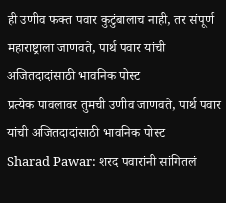ही उणीव फक्त पवार कुटुंबालाच नाही, तर संपूर्ण महाराष्ट्राला जाणवते, पार्थ पवार यांची अजितदादांसाठी भावनिक पोस्ट
प्रत्येक पावलावर तुमची उणीव जाणवते, पार्थ पवार यांची अजितदादांसाठी भावनिक पोस्ट
Sharad Pawar: शरद पवारांनी सांगितलं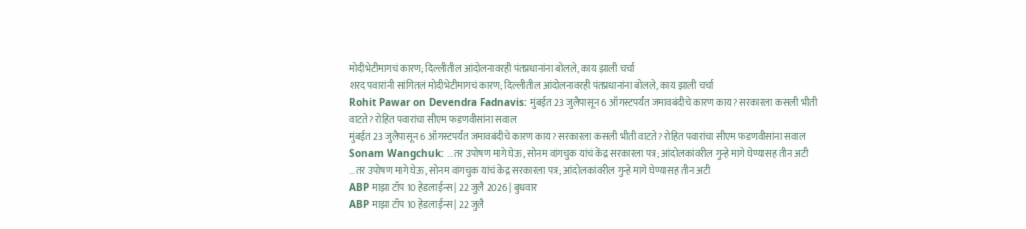मोदीभेटीमागचं कारण; दिल्लीतील आंदोलनावरही पंतप्रधानांना बोलले, काय झाली चर्चा
शरद पवारांनी सांगितलं मोदीभेटीमागचं कारण; दिल्लीतील आंदोलनावरही पंतप्रधानांना बोलले, काय झाली चर्चा
Rohit Pawar on Devendra Fadnavis: मुंबईत 23 जुलैपासून 6 ऑगस्टपर्यंत जमावबंदीचे कारण काय? सरकारला कसली भीती वाटते? रोहित पवारांचा सीएम फडणवीसांना सवाल
मुंबईत 23 जुलैपासून 6 ऑगस्टपर्यंत जमावबंदीचे कारण काय? सरकारला कसली भीती वाटते? रोहित पवारांचा सीएम फडणवीसांना सवाल
Sonam Wangchuk: ...तर उपोषण मागे घेऊ, सोनम वांगचुक यांचं केंद्र सरकारला पत्र; आंदोलकांवरील गुन्हे मागे घेण्यासह तीन अटी
...तर उपोषण मागे घेऊ, सोनम वांगचुक यांचं केंद्र सरकारला पत्र; आंदोलकांवरील गुन्हे मागे घेण्यासह तीन अटी
ABP माझा टॉप 10 हेडलाईन्स | 22 जुलै 2026 | बुधवार
ABP माझा टॉप 10 हेडलाईन्स | 22 जुलै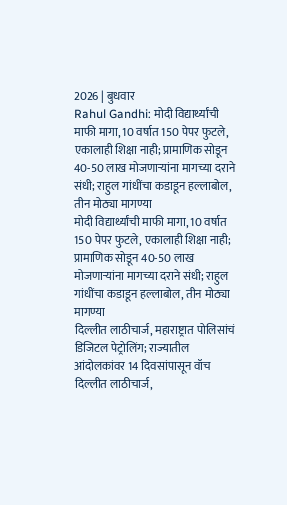2026 | बुधवार
Rahul Gandhi: मोदी विद्यार्थ्यांची माफी मागा, 10 वर्षात 150 पेपर फुटले, एकालाही शिक्षा नाही; प्रामाणिक सोडून 40-50 लाख मोजणाऱ्यांना मागच्या दराने संधी; राहुल गांधींचा कडाडून हल्लाबोल, तीन मोठ्या मागण्या
मोदी विद्यार्थ्यांची माफी मागा, 10 वर्षात 150 पेपर फुटले, एकालाही शिक्षा नाही; प्रामाणिक सोडून 40-50 लाख मोजणाऱ्यांना मागच्या दराने संधी; राहुल गांधींचा कडाडून हल्लाबोल, तीन मोठ्या मागण्या
दिल्लीत लाठीचार्ज, महाराष्ट्रात पोलिसांचं डिजिटल पेट्रोलिंग; राज्यातील आंदोलकांवर 14 दिवसांपासून वॉच
दिल्लीत लाठीचार्ज,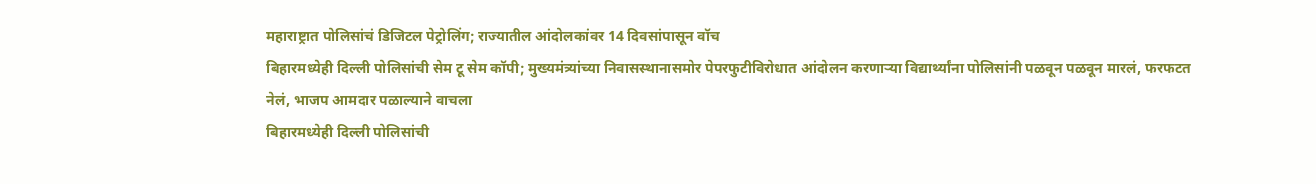महाराष्ट्रात पोलिसांचं डिजिटल पेट्रोलिंग; राज्यातील आंदोलकांवर 14 दिवसांपासून वॉच
बिहारमध्येही दिल्ली पोलिसांची सेम टू सेम कॉपी; मुख्यमंत्र्यांच्या निवासस्थानासमोर पेपरफुटीविरोधात आंदोलन करणाऱ्या विद्यार्थ्यांना पोलिसांनी पळवून पळवून मारलं, फरफटत नेलं, भाजप आमदार पळाल्याने वाचला
बिहारमध्येही दिल्ली पोलिसांची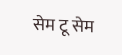सेम टू सेम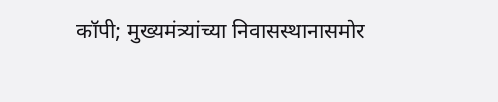कॉपी; मुख्यमंत्र्यांच्या निवासस्थानासमोर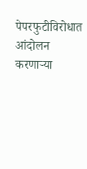पेपरफुटीविरोधात आंदोलन करणाऱ्या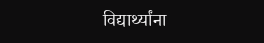विद्यार्थ्यांना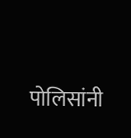पोलिसांनी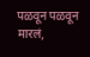पळवून पळवून मारलं,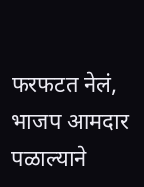फरफटत नेलं, भाजप आमदार पळाल्याने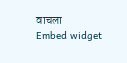वाचला
Embed widget